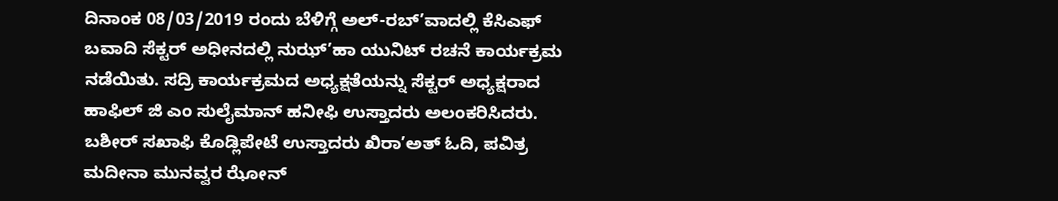ದಿನಾಂಕ 08/03/2019 ರಂದು ಬೆಳಿಗ್ಗೆ ಅಲ್-ರಬ್’ವಾದಲ್ಲಿ ಕೆಸಿಎಫ್ ಬವಾದಿ ಸೆಕ್ಟರ್ ಅಧೀನದಲ್ಲಿ ನುಝ್’ಹಾ ಯುನಿಟ್ ರಚನೆ ಕಾರ್ಯಕ್ರಮ ನಡೆಯಿತು. ಸದ್ರಿ ಕಾರ್ಯಕ್ರಮದ ಅಧ್ಯಕ್ಷತೆಯನ್ನು ಸೆಕ್ಟರ್ ಅಧ್ಯಕ್ಷರಾದ ಹಾಫಿಲ್ ಜಿ ಎಂ ಸುಲೈಮಾನ್ ಹನೀಫಿ ಉಸ್ತಾದರು ಅಲಂಕರಿಸಿದರು. ಬಶೀರ್ ಸಖಾಫಿ ಕೊಡ್ಲಿಪೇಟೆ ಉಸ್ತಾದರು ಖಿರಾ’ಅತ್ ಓದಿ, ಪವಿತ್ರ ಮದೀನಾ ಮುನವ್ವರ ಝೋನ್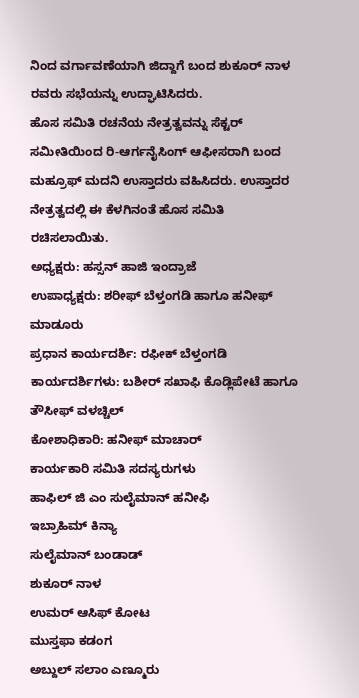ನಿಂದ ವರ್ಗಾವಣೆಯಾಗಿ ಜಿದ್ದಾಗೆ ಬಂದ ಶುಕೂರ್ ನಾಳ ರವರು ಸಭೆಯನ್ನು ಉದ್ಘಾಟಿಸಿದರು.
ಹೊಸ ಸಮಿತಿ ರಚನೆಯ ನೇತ್ರತ್ವವನ್ನು ಸೆಕ್ಟರ್ ಸಮೀತಿಯಿಂದ ರಿ-ಆರ್ಗನೈಸಿಂಗ್ ಆಫೀಸರಾಗಿ ಬಂದ ಮಹ್ರೂಫ್ ಮದನಿ ಉಸ್ತಾದರು ವಹಿಸಿದರು. ಉಸ್ತಾದರ ನೇತ್ರತ್ವದಲ್ಲಿ ಈ ಕೆಳಗಿನಂತೆ ಹೊಸ ಸಮಿತಿ ರಚಿಸಲಾಯಿತು.
ಅಧ್ಯಕ್ಷರು: ಹಸ್ಸನ್ ಹಾಜಿ ಇಂದ್ರಾಜೆ
ಉಪಾಧ್ಯಕ್ಷರು: ಶರೀಫ್ ಬೆಳ್ತಂಗಡಿ ಹಾಗೂ ಹನೀಫ್ ಮಾಡೂರು
ಪ್ರಧಾನ ಕಾರ್ಯದರ್ಶಿ: ರಫೀಕ್ ಬೆಳ್ತಂಗಡಿ
ಕಾರ್ಯದರ್ಶಿಗಳು: ಬಶೀರ್ ಸಖಾಫಿ ಕೊಡ್ಲಿಪೇಟೆ ಹಾಗೂ ತೌಸೀಫ್ ವಳಚ್ಚಿಲ್
ಕೋಶಾಧಿಕಾರಿ: ಹನೀಫ್ ಮಾಚಾರ್
ಕಾರ್ಯಕಾರಿ ಸಮಿತಿ ಸದಸ್ಯರುಗಳು
ಹಾಫಿಲ್ ಜಿ ಎಂ ಸುಲೈಮಾನ್ ಹನೀಫಿ
ಇಬ್ರಾಹಿಮ್ ಕಿನ್ಯಾ
ಸುಲೈಮಾನ್ ಬಂಡಾಡ್
ಶುಕೂರ್ ನಾಳ
ಉಮರ್ ಆಸಿಫ್ ಕೋಟ
ಮುಸ್ತಫಾ ಕಡಂಗ
ಅಬ್ದುಲ್ ಸಲಾಂ ಎಣ್ಮೂರು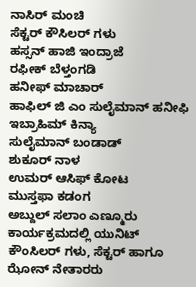ನಾಸಿರ್ ಮಂಚಿ
ಸೆಕ್ಟರ್ ಕೌಸಿಲರ್ ಗಳು
ಹಸ್ಸನ್ ಹಾಜಿ ಇಂದ್ರಾಜೆ
ರಫೀಕ್ ಬೆಳ್ತಂಗಡಿ
ಹನೀಫ್ ಮಾಚಾರ್
ಹಾಫಿಲ್ ಜಿ ಎಂ ಸುಲೈಮಾನ್ ಹನೀಫಿ
ಇಬ್ರಾಹಿಮ್ ಕಿನ್ಯಾ
ಸುಲೈಮಾನ್ ಬಂಡಾಡ್
ಶುಕೂರ್ ನಾಳ
ಉಮರ್ ಆಸಿಫ್ ಕೋಟ
ಮುಸ್ತಫಾ ಕಡಂಗ
ಅಬ್ದುಲ್ ಸಲಾಂ ಎಣ್ಮೂರು
ಕಾರ್ಯಕ್ರಮದಲ್ಲಿ ಯುನಿಟ್ ಕೌಂಸಿಲರ್ ಗಳು, ಸೆಕ್ಟರ್ ಹಾಗೂ ಝೋನ್ ನೇತಾರರು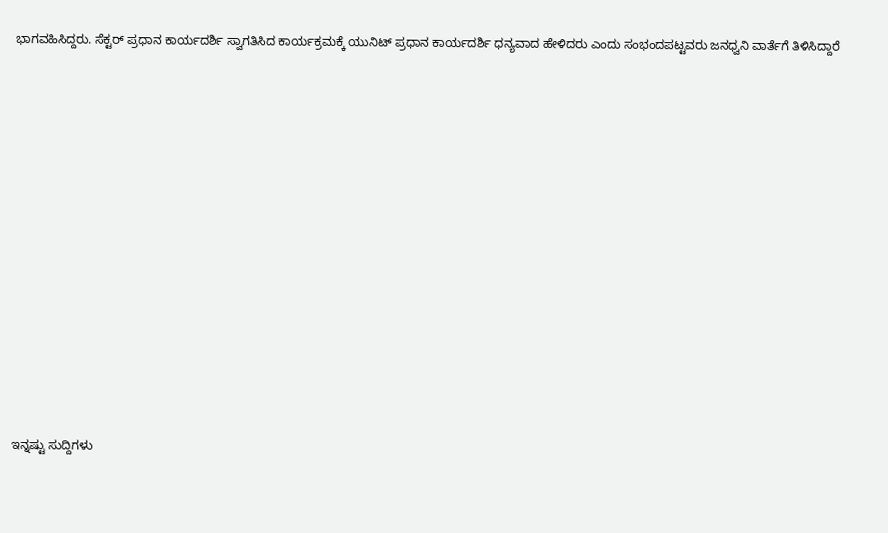ಭಾಗವಹಿಸಿದ್ದರು. ಸೆಕ್ಟರ್ ಪ್ರಧಾನ ಕಾರ್ಯದರ್ಶಿ ಸ್ವಾಗತಿಸಿದ ಕಾರ್ಯಕ್ರಮಕ್ಕೆ ಯುನಿಟ್ ಪ್ರಧಾನ ಕಾರ್ಯದರ್ಶಿ ಧನ್ಯವಾದ ಹೇಳಿದರು ಎಂದು ಸಂಭಂದಪಟ್ಟವರು ಜನಧ್ವನಿ ವಾರ್ತೆಗೆ ತಿಳಿಸಿದ್ದಾರೆ















ಇನ್ನಷ್ಟು ಸುದ್ದಿಗಳು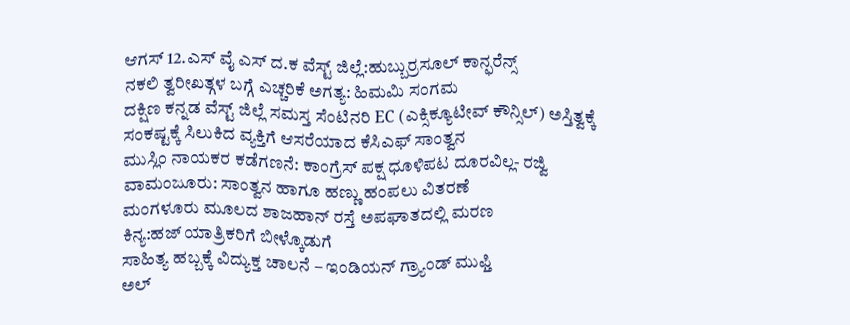ಆಗಸ್ 12.ಎಸ್ ವೈ ಎಸ್ ದ.ಕ ವೆಸ್ಟ್ ಜಿಲ್ಲೆ:ಹುಬ್ಬುರ್ರಸೂಲ್ ಕಾನ್ಫರೆನ್ಸ್
ನಕಲಿ ತ್ವರೀಖತ್ಗಳ ಬಗ್ಗೆ ಎಚ್ಚರಿಕೆ ಅಗತ್ಯ: ಹಿಮಮಿ ಸಂಗಮ
ದಕ್ಷಿಣ ಕನ್ನಡ ವೆಸ್ಟ್ ಜಿಲ್ಲೆ ಸಮಸ್ತ ಸೆಂಟಿನರಿ EC (ಎಕ್ಸಿಕ್ಯೂಟೀವ್ ಕೌನ್ಸಿಲ್) ಅಸ್ತಿತ್ವಕ್ಕೆ
ಸಂಕಷ್ಟಕ್ಕೆ ಸಿಲುಕಿದ ವ್ಯಕ್ತಿಗೆ ಆಸರೆಯಾದ ಕೆಸಿಎಫ್ ಸಾಂತ್ವನ
ಮುಸ್ಲಿಂ ನಾಯಕರ ಕಡೆಗಣನೆ: ಕಾಂಗ್ರೆಸ್ ಪಕ್ಷ ಧೂಳಿಪಟ ದೂರವಿಲ್ಲ- ರಜ್ವಿ
ವಾಮಂಜೂರು: ಸಾಂತ್ವನ ಹಾಗೂ ಹಣ್ಣು ಹಂಪಲು ವಿತರಣೆ
ಮಂಗಳೂರು ಮೂಲದ ಶಾಜಹಾನ್ ರಸ್ತೆ ಅಪಘಾತದಲ್ಲಿ ಮರಣ
ಕಿನ್ಯ:ಹಜ್ ಯಾತ್ರಿಕರಿಗೆ ಬೀಳ್ಕೊಡುಗೆ
ಸಾಹಿತ್ಯ ಹಬ್ಬಕ್ಕೆ ವಿದ್ಯುಕ್ತ ಚಾಲನೆ – ಇಂಡಿಯನ್ ಗ್ರ್ಯಾಂಡ್ ಮುಫ್ತಿ
ಅಲ್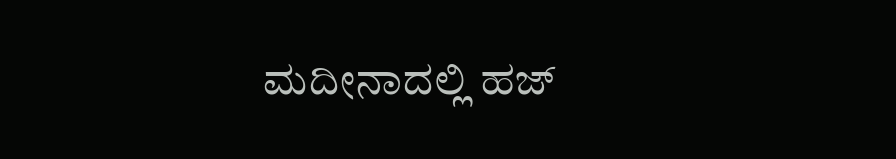ಮದೀನಾದಲ್ಲಿ ಹಜ್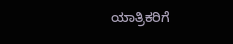ಯಾತ್ರಿಕರಿಗೆ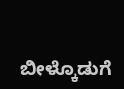ಬೀಳ್ಕೊಡುಗೆ